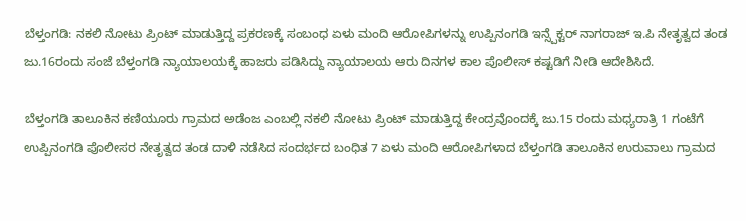ಬೆಳ್ತಂಗಡಿ: ನಕಲಿ ನೋಟು ಪ್ರಿಂಟ್ ಮಾಡುತ್ತಿದ್ದ ಪ್ರಕರಣಕ್ಕೆ ಸಂಬಂಧ ಏಳು ಮಂದಿ ಆರೋಪಿಗಳನ್ನು ಉಪ್ಪಿನಂಗಡಿ ಇನ್ಸ್ಪೆಕ್ಟರ್ ನಾಗರಾಜ್ ಇ.ಪಿ ನೇತೃತ್ವದ ತಂಡ ಜು.16ರಂದು ಸಂಜೆ ಬೆಳ್ತಂಗಡಿ ನ್ಯಾಯಾಲಯಕ್ಕೆ ಹಾಜರು ಪಡಿಸಿದ್ದು ನ್ಯಾಯಾಲಯ ಆರು ದಿನಗಳ ಕಾಲ ಪೊಲೀಸ್ ಕಷ್ಟಡಿಗೆ ನೀಡಿ ಆದೇಶಿಸಿದೆ.

ಬೆಳ್ತಂಗಡಿ ತಾಲೂಕಿನ ಕಣಿಯೂರು ಗ್ರಾಮದ ಅಡೆಂಜ ಎಂಬಲ್ಲಿ ನಕಲಿ ನೋಟು ಪ್ರಿಂಟ್ ಮಾಡುತ್ತಿದ್ದ ಕೇಂದ್ರವೊಂದಕ್ಕೆ ಜು.15 ರಂದು ಮಧ್ಯರಾತ್ರಿ 1 ಗಂಟೆಗೆ ಉಪ್ಪಿನಂಗಡಿ ಪೊಲೀಸರ ನೇತೃತ್ವದ ತಂಡ ದಾಳಿ ನಡೆಸಿದ ಸಂದರ್ಭದ ಬಂಧಿತ 7 ಏಳು ಮಂದಿ ಆರೋಪಿಗಳಾದ ಬೆಳ್ತಂಗಡಿ ತಾಲೂಕಿನ ಉರುವಾಲು ಗ್ರಾಮದ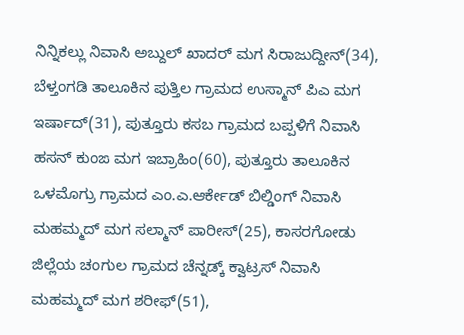ನಿನ್ನಿಕಲ್ಲು ನಿವಾಸಿ ಅಬ್ದುಲ್ ಖಾದರ್ ಮಗ ಸಿರಾಜುದ್ದೀನ್(34), ಬೆಳ್ತಂಗಡಿ ತಾಲೂಕಿನ ಪುತ್ತಿಲ ಗ್ರಾಮದ ಉಸ್ಮಾನ್ ಪಿಎ ಮಗ ಇರ್ಷಾದ್(31), ಪುತ್ತೂರು ಕಸಬ ಗ್ರಾಮದ ಬಪ್ಪಳಿಗೆ ನಿವಾಸಿ ಹಸನ್ ಕುಂಙ ಮಗ ಇಬ್ರಾಹಿಂ(60), ಪುತ್ತೂರು ತಾಲೂಕಿನ ಒಳಮೊಗ್ರು ಗ್ರಾಮದ ಎಂ.ಎ.ಆರ್ಕೇಡ್ ಬಿಲ್ಡಿಂಗ್ ನಿವಾಸಿ ಮಹಮ್ಮದ್ ಮಗ ಸಲ್ಮಾನ್ ಪಾರೀಸ್(25), ಕಾಸರಗೋಡು ಜಿಲ್ಲೆಯ ಚಂಗುಲ ಗ್ರಾಮದ ಚೆನ್ನಡ್ಕ್ ಕ್ವಾಟ್ರಸ್ ನಿವಾಸಿ ಮಹಮ್ಮದ್ ಮಗ ಶರೀಫ್(51),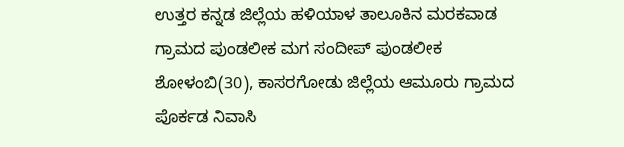ಉತ್ತರ ಕನ್ನಡ ಜಿಲ್ಲೆಯ ಹಳಿಯಾಳ ತಾಲೂಕಿನ ಮರಕವಾಡ ಗ್ರಾಮದ ಪುಂಡಲೀಕ ಮಗ ಸಂದೀಪ್ ಪುಂಡಲೀಕ ಶೋಳಂಬಿ(30), ಕಾಸರಗೋಡು ಜಿಲ್ಲೆಯ ಆಮೂರು ಗ್ರಾಮದ ಪೊರ್ಕಡ ನಿವಾಸಿ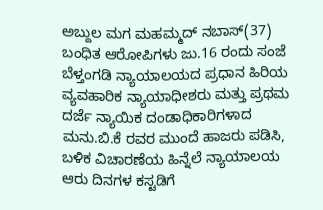ಅಬ್ದುಲ ಮಗ ಮಹಮ್ಮದ್ ನಬಾಸ್(37) ಬಂಧಿತ ಆರೋಪಿಗಳು ಜು.16 ರಂದು ಸಂಜೆ ಬೆಳ್ತಂಗಡಿ ನ್ಯಾಯಾಲಯದ ಪ್ರಧಾನ ಹಿರಿಯ ವ್ಯವಹಾರಿಕ ನ್ಯಾಯಾಧೀಶರು ಮತ್ತು ಪ್ರಥಮ ದರ್ಜೆ ನ್ಯಾಯಿಕ ದಂಡಾಧಿಕಾರಿಗಳಾದ ಮನು.ಬಿ.ಕೆ ರವರ ಮುಂದೆ ಹಾಜರು ಪಡಿಸಿ, ಬಳಿಕ ವಿಚಾರಣೆಯ ಹಿನ್ನೆಲೆ ನ್ಯಾಯಾಲಯ ಆರು ದಿನಗಳ ಕಸ್ಟಡಿಗೆ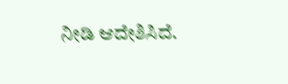ನೀಡಿ ಆದೇಶಿಸಿದೆ.